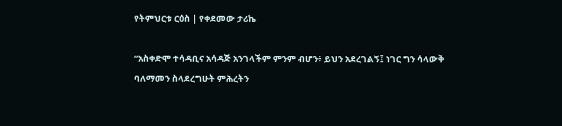የትምህርቱ ርዕስ | የቀደመው ታሪኬ

“አስቀድሞ ተሳዳቢና አሳዳጅ አንገላችም ምንም ብሆን፥ ይህን አደረገልኝ፤ ነገር ግን ሳላውቅ ባለማመን ስላደረግሁት ምሕረትን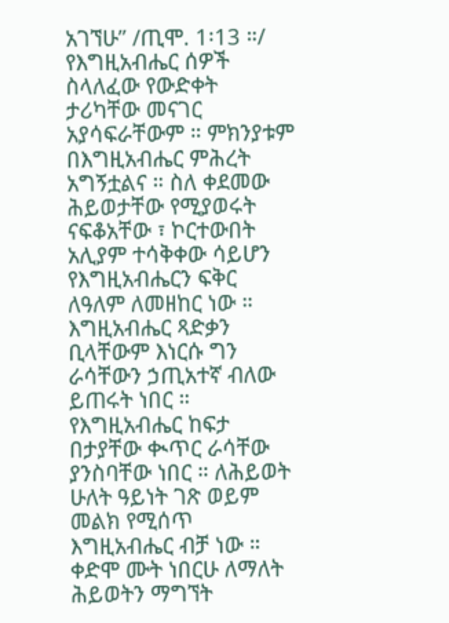አገኘሁ” /ጢሞ. 1፡13 ።/
የእግዚአብሔር ሰዎች ስላለፈው የውድቀት ታሪካቸው መናገር አያሳፍራቸውም ። ምክንያቱም በእግዚአብሔር ምሕረት አግኝቷልና ። ስለ ቀደመው ሕይወታቸው የሚያወሩት ናፍቆአቸው ፣ ኮርተውበት አሊያም ተሳቅቀው ሳይሆን የእግዚአብሔርን ፍቅር ለዓለም ለመዘከር ነው ። እግዚአብሔር ጻድቃን ቢላቸውም እነርሱ ግን ራሳቸውን ኃጢአተኛ ብለው ይጠሩት ነበር ። የእግዚአብሔር ከፍታ በታያቸው ቊጥር ራሳቸው ያንስባቸው ነበር ። ለሕይወት ሁለት ዓይነት ገጽ ወይም መልክ የሚሰጥ እግዚአብሔር ብቻ ነው ። ቀድሞ ሙት ነበርሁ ለማለት ሕይወትን ማግኘት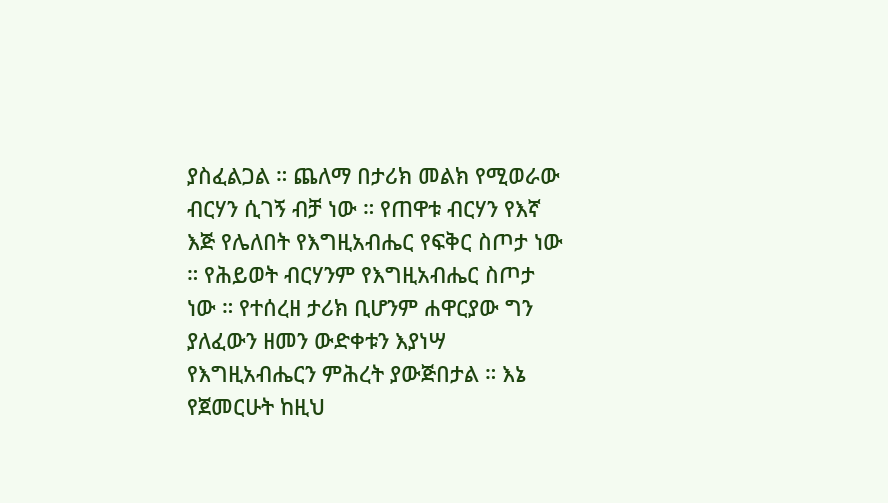ያስፈልጋል ። ጨለማ በታሪክ መልክ የሚወራው ብርሃን ሲገኝ ብቻ ነው ። የጠዋቱ ብርሃን የእኛ እጅ የሌለበት የእግዚአብሔር የፍቅር ስጦታ ነው ። የሕይወት ብርሃንም የእግዚአብሔር ስጦታ ነው ። የተሰረዘ ታሪክ ቢሆንም ሐዋርያው ግን ያለፈውን ዘመን ውድቀቱን እያነሣ የእግዚአብሔርን ምሕረት ያውጅበታል ። እኔ የጀመርሁት ከዚህ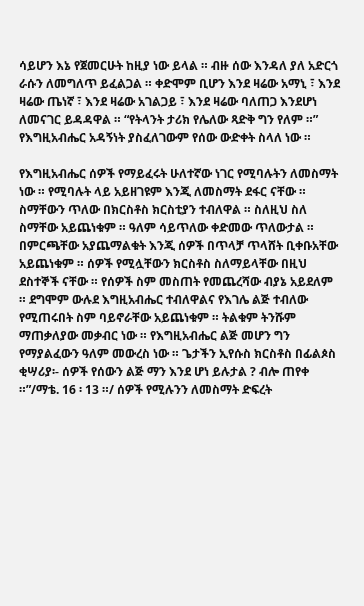ሳይሆን እኔ የጀመርሁት ከዚያ ነው ይላል ። ብዙ ሰው እንዳለ ያለ አድርጎ ራሱን ለመግለጥ ይፈልጋል ። ቀድሞም ቢሆን እንደ ዛሬው አማኒ ፣ እንደ ዛሬው ጤነኛ ፣ እንደ ዛሬው አገልጋይ ፣ እንደ ዛሬው ባለጠጋ እንደሆነ ለመናገር ይዳዳዋል ። “የትላንት ታሪክ የሌለው ጻድቅ ግን የለም ።” የእግዚአብሔር አዳኝነት ያስፈለገውም የሰው ውድቀት ስላለ ነው ።

የእግዚአብሔር ሰዎች የማይፈሩት ሁለተኛው ነገር የሚባሉትን ለመስማት ነው ። የሚባሉት ላይ አይዘገዩም እንጂ ለመስማት ደፋር ናቸው ። ስማቸውን ጥለው በክርስቶስ ክርስቲያን ተብለዋል ። ስለዚህ ስለ ስማቸው አይጨነቁም ። ዓለም ሳይጥለው ቀድመው ጥለውታል ። በምርጫቸው አያጨማልቁት እንጂ ሰዎች በጥላቻ ጥላሸት ቢቀቡአቸው አይጨነቁም ። ሰዎች የሚሏቸውን ክርስቶስ ስለማይላቸው በዚህ ደስተኞች ናቸው ። የሰዎች ስም መስጠት የመጨረሻው ብያኔ አይደለም ። ደግሞም ውሉደ እግዚአብሔር ተብለዋልና የእገሌ ልጅ ተብለው የሚጠሩበት ስም ባይኖራቸው አይጨነቁም ። ትልቁም ትንሹም ማጠቃለያው መቃብር ነው ። የእግዚአብሔር ልጅ መሆን ግን የማያልፈውን ዓለም መውረስ ነው ። ጌታችን ኢየሱስ ክርስቶስ በፊልጶስ ቂሣሪያ፡- ሰዎች የሰውን ልጅ ማን እንደ ሆነ ይሉታል ? ብሎ ጠየቀ ።”/ማቴ. 16 ፡ 13 ።/ ሰዎች የሚሉንን ለመስማት ድፍረት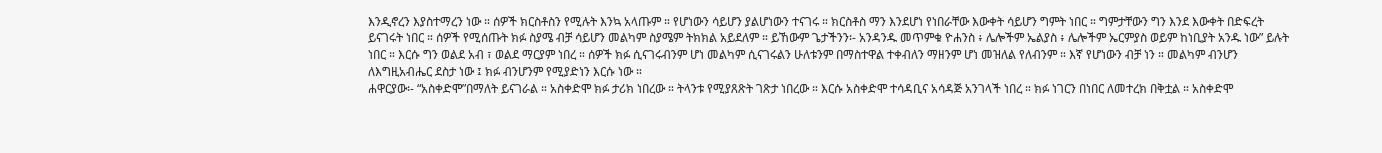እንዲኖረን እያስተማረን ነው ። ሰዎች ክርስቶስን የሚሉት እንኳ አላጡም ። የሆነውን ሳይሆን ያልሆነውን ተናገሩ ። ክርስቶስ ማን እንደሆነ የነበራቸው እውቀት ሳይሆን ግምት ነበር ። ግምታቸውን ግን እንደ እውቀት በድፍረት ይናገሩት ነበር ። ሰዎች የሚሰጡት ክፉ ስያሜ ብቻ ሳይሆን መልካም ስያሜም ትክክል አይደለም ። ይኸውም ጌታችንን፡- አንዳንዱ መጥምቁ ዮሐንስ ፥ ሌሎችም ኤልያስ ፥ ሌሎችም ኤርምያስ ወይም ከነቢያት አንዱ ነው” ይሉት ነበር ። እርሱ ግን ወልደ አብ ፣ ወልደ ማርያም ነበረ ። ሰዎች ክፉ ሲናገሩብንም ሆነ መልካም ሲናገሩልን ሁለቱንም በማስተዋል ተቀብለን ማዘንም ሆነ መዝለል የለብንም ። እኛ የሆነውን ብቻ ነን ። መልካም ብንሆን ለእግዚአብሔር ደስታ ነው ፤ ክፉ ብንሆንም የሚያድነን እርሱ ነው ።
ሐዋርያው፡- “አስቀድሞ”በማለት ይናገራል ። አስቀድሞ ክፉ ታሪክ ነበረው ። ትላንቱ የሚያጸጽት ገጽታ ነበረው ። እርሱ አስቀድሞ ተሳዳቢና አሳዳጅ አንገላች ነበረ ። ክፉ ነገርን በነበር ለመተረክ በቅቷል ። አስቀድሞ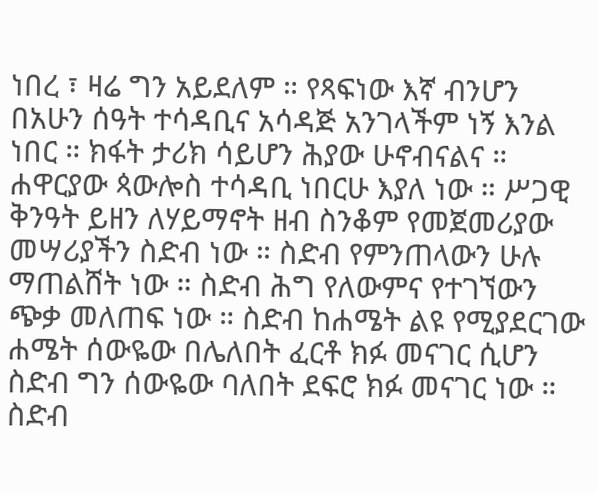ነበረ ፣ ዛሬ ግን አይደለም ። የጻፍነው እኛ ብንሆን በአሁን ሰዓት ተሳዳቢና አሳዳጅ አንገላችም ነኝ እንል ነበር ። ክፋት ታሪክ ሳይሆን ሕያው ሁኖብናልና ። ሐዋርያው ጳውሎስ ተሳዳቢ ነበርሁ እያለ ነው ። ሥጋዊ ቅንዓት ይዘን ለሃይማኖት ዘብ ስንቆም የመጀመሪያው መሣሪያችን ስድብ ነው ። ስድብ የምንጠላውን ሁሉ ማጠልሸት ነው ። ስድብ ሕግ የለውምና የተገኘውን ጭቃ መለጠፍ ነው ። ስድብ ከሐሜት ልዩ የሚያደርገው ሐሜት ሰውዬው በሌለበት ፈርቶ ክፉ መናገር ሲሆን ስድብ ግን ሰውዬው ባለበት ደፍሮ ክፉ መናገር ነው ። ስድብ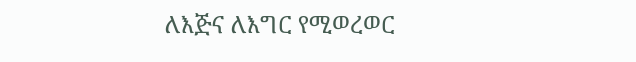ለእጅና ለእግር የሚወረወር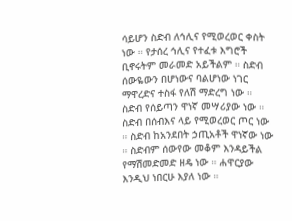ሳይሆን ስድብ ለኅሊና የሚወረወር ቀስት ነው ። የታሰረ ኅሊና የተፈቱ እግሮች ቢኖሩትም መራመድ አይችልም ። ስድብ ሰውዬውን በሆነውና ባልሆነው ነገር ማዋረድና ተስፋ የለሽ ማድረግ ነው ። ስድብ የሰይጣን ዋነኛ መሣሪያው ነው ። ስድብ በሰብእና ላይ የሚወረወር ጦር ነው ። ስድብ ከአንደበት ኃጢአቶች ዋነኛው ነው ። ስድብም ሰውየው መቆም እንዳይችል የማሽመድመድ ዘዴ ነው ። ሐዋርያው እንዲህ ነበርሁ እያለ ነው ።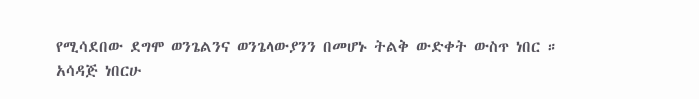የሚሳደበው ደግሞ ወንጌልንና ወንጌላውያንን በመሆኑ ትልቅ ውድቀት ውስጥ ነበር ።
አሳዳጅ ነበርሁ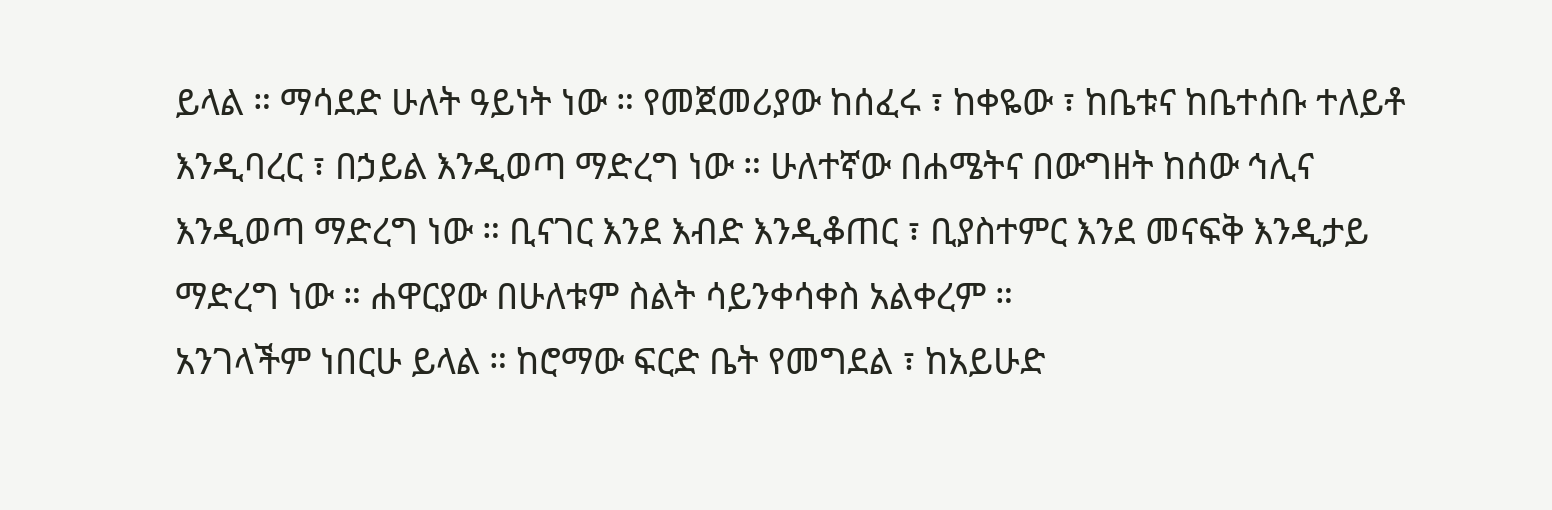ይላል ። ማሳደድ ሁለት ዓይነት ነው ። የመጀመሪያው ከሰፈሩ ፣ ከቀዬው ፣ ከቤቱና ከቤተሰቡ ተለይቶ እንዲባረር ፣ በኃይል እንዲወጣ ማድረግ ነው ። ሁለተኛው በሐሜትና በውግዘት ከሰው ኅሊና እንዲወጣ ማድረግ ነው ። ቢናገር እንደ እብድ እንዲቆጠር ፣ ቢያስተምር እንደ መናፍቅ እንዲታይ ማድረግ ነው ። ሐዋርያው በሁለቱም ስልት ሳይንቀሳቀስ አልቀረም ።
አንገላችም ነበርሁ ይላል ። ከሮማው ፍርድ ቤት የመግደል ፣ ከአይሁድ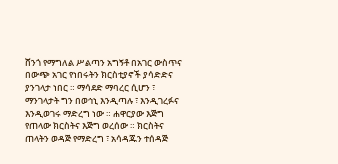ሸንጎ የማግለል ሥልጣን አግኝቶ በአገር ውስጥና በውጭ አገር የነበሩትን ክርስቲያኖች ያሳድድና ያንገላታ ነበር ። ማሳደድ ማባረር ሲሆን ፣ ማንገላታት ግን በወኅኒ እንዲጣሉ ፣ እንዲገረፉና እንዲወገሩ ማድረግ ነው ። ሐዋርያው እጅግ የጠላው ክርስትና እጅግ ወረሰው ። ክርስትና ጠላትን ወዳጅ የማድረግ ፣ አሳዳጁን ተሰዳጅ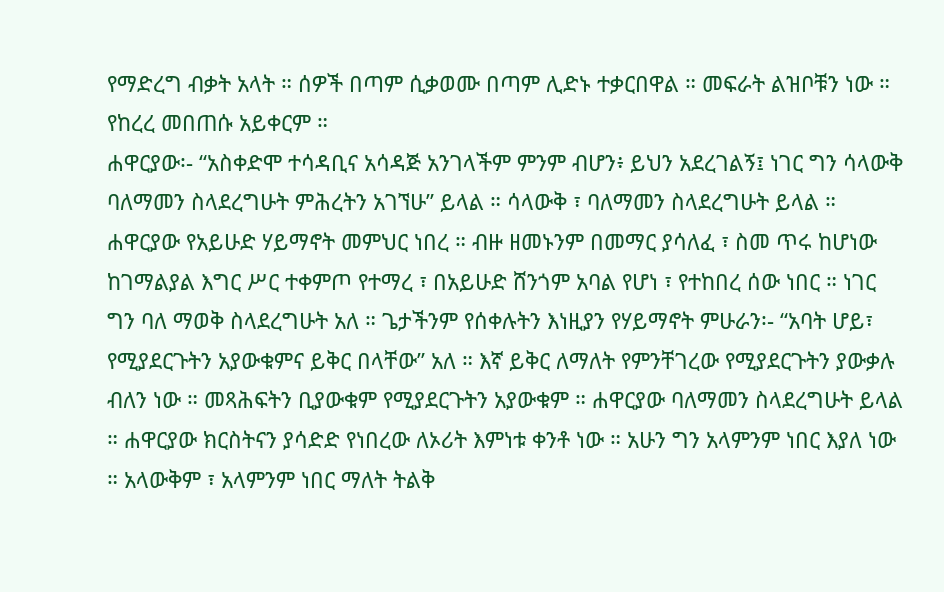የማድረግ ብቃት አላት ። ሰዎች በጣም ሲቃወሙ በጣም ሊድኑ ተቃርበዋል ። መፍራት ልዝቦቹን ነው ። የከረረ መበጠሱ አይቀርም ።
ሐዋርያው፡- “አስቀድሞ ተሳዳቢና አሳዳጅ አንገላችም ምንም ብሆን፥ ይህን አደረገልኝ፤ ነገር ግን ሳላውቅ ባለማመን ስላደረግሁት ምሕረትን አገኘሁ” ይላል ። ሳላውቅ ፣ ባለማመን ስላደረግሁት ይላል ። ሐዋርያው የአይሁድ ሃይማኖት መምህር ነበረ ። ብዙ ዘመኑንም በመማር ያሳለፈ ፣ ስመ ጥሩ ከሆነው ከገማልያል እግር ሥር ተቀምጦ የተማረ ፣ በአይሁድ ሸንጎም አባል የሆነ ፣ የተከበረ ሰው ነበር ። ነገር ግን ባለ ማወቅ ስላደረግሁት አለ ። ጌታችንም የሰቀሉትን እነዚያን የሃይማኖት ምሁራን፡- “አባት ሆይ፣ የሚያደርጉትን አያውቁምና ይቅር በላቸው” አለ ። እኛ ይቅር ለማለት የምንቸገረው የሚያደርጉትን ያውቃሉ ብለን ነው ። መጻሕፍትን ቢያውቁም የሚያደርጉትን አያውቁም ። ሐዋርያው ባለማመን ስላደረግሁት ይላል ። ሐዋርያው ክርስትናን ያሳድድ የነበረው ለኦሪት እምነቱ ቀንቶ ነው ። አሁን ግን አላምንም ነበር እያለ ነው ። አላውቅም ፣ አላምንም ነበር ማለት ትልቅ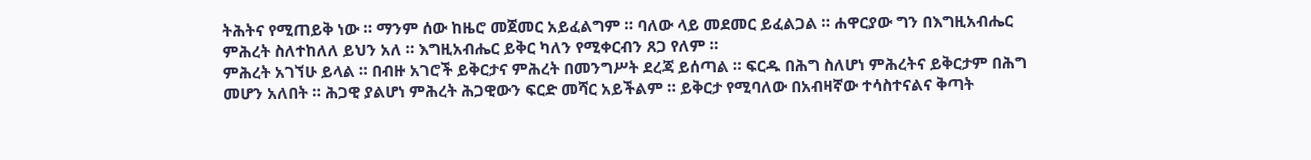ትሕትና የሚጠይቅ ነው ። ማንም ሰው ከዜሮ መጀመር አይፈልግም ። ባለው ላይ መደመር ይፈልጋል ። ሐዋርያው ግን በእግዚአብሔር ምሕረት ስለተከለለ ይህን አለ ። እግዚአብሔር ይቅር ካለን የሚቀርብን ጸጋ የለም ።
ምሕረት አገኘሁ ይላል ። በብዙ አገሮች ይቅርታና ምሕረት በመንግሥት ደረጃ ይሰጣል ። ፍርዱ በሕግ ስለሆነ ምሕረትና ይቅርታም በሕግ መሆን አለበት ። ሕጋዊ ያልሆነ ምሕረት ሕጋዊውን ፍርድ መሻር አይችልም ። ይቅርታ የሚባለው በአብዛኛው ተሳስተናልና ቅጣት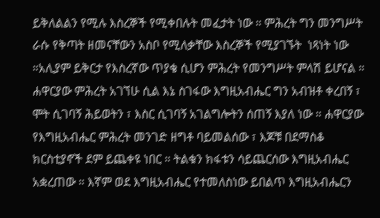ይቅለልልን የሚሉ እስረኞች የሚቀበሉት መፈታት ነው ። ምሕረት ግን መንግሥት ራሱ የቅጣት ዘመናቸውን አስቦ የሚለቃቸው እስረኞች የሚያገኙት  ነጻነት ነው ።አሊያም ይቅርታ የእስረኛው ጥያቄ ሲሆን ምሕረት የመንግሥት ምላሽ ይሆናል ። ሐዋርያው ምሕረት አገኘሁ ሲል እኔ ስገፋው እግዚአብሔር ግን አብዝቶ ቀረበኝ ፣ ሞት ሲገባኝ ሕይወትን ፣ እስር ሲገባኝ አገልግሎትን ሰጠኝ እያለ ነው ። ሐዋርያው የእግዚአብሔር ምሕረት መንገድ ዘግቶ ባይመልሰው ፣ እጆቹ በደማስቆ ክርስቲያኖች ደም ይጨቀዩ ነበር ። ትልቁን ክፋቱን ሳይጨርሰው እግዚአብሔር አቋረጠው ። እኛም ወደ እግዚአብሔር የተመለስነው ይበልጥ እግዚአብሔርን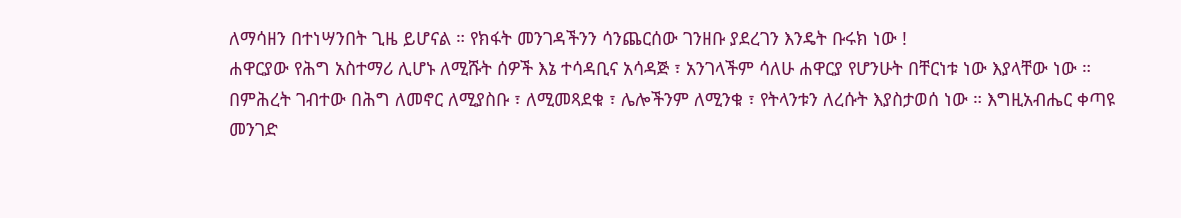ለማሳዘን በተነሣንበት ጊዜ ይሆናል ። የክፋት መንገዳችንን ሳንጨርሰው ገንዘቡ ያደረገን እንዴት ቡሩክ ነው !
ሐዋርያው የሕግ አስተማሪ ሊሆኑ ለሚሹት ሰዎች እኔ ተሳዳቢና አሳዳጅ ፣ አንገላችም ሳለሁ ሐዋርያ የሆንሁት በቸርነቱ ነው እያላቸው ነው ። በምሕረት ገብተው በሕግ ለመኖር ለሚያስቡ ፣ ለሚመጻደቁ ፣ ሌሎችንም ለሚንቁ ፣ የትላንቱን ለረሱት እያስታወሰ ነው ። እግዚአብሔር ቀጣዩ መንገድ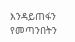እንዳይጠፋን የመጣንበትን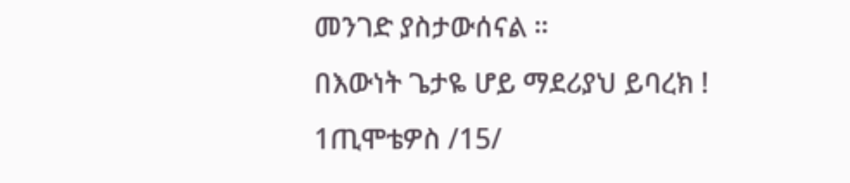መንገድ ያስታውሰናል ።
በእውነት ጌታዬ ሆይ ማደሪያህ ይባረክ !
1ጢሞቴዎስ /15/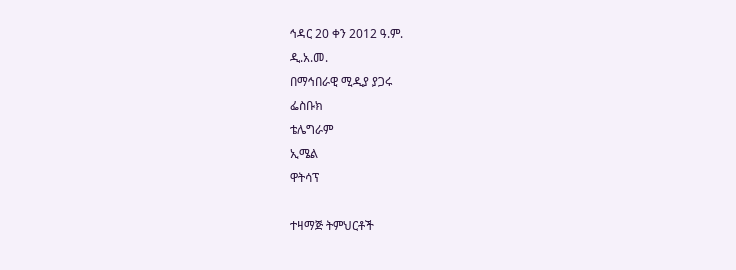ኅዳር 20 ቀን 2012 ዓ.ም.
ዲ.አ.መ.
በማኅበራዊ ሚዲያ ያጋሩ
ፌስቡክ
ቴሌግራም
ኢሜል
ዋትሳፕ

ተዛማጅ ትምህርቶች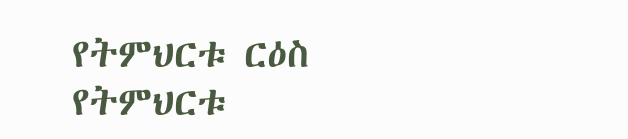የትምህርቱ ርዕስ
የትምህርቱ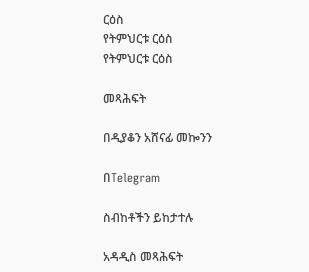ርዕስ
የትምህርቱ ርዕስ
የትምህርቱ ርዕስ

መጻሕፍት

በዲያቆን አሸናፊ መኰንን

በTelegram

ስብከቶችን ይከታተሉ

አዳዲስ መጻሕፍት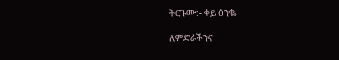ትርጉሙ:- ቀይ ዕንቈ

ለምድራችንና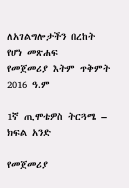ለአገልግሎታችን በረከት የሆነ መጽሐፍ
የመጀመሪያ እትም ጥቅምት 2016 ዓ.ም

1ኛ ጢሞቴዎስ ትርጓሜ – ክፍል አንድ

የመጀመሪያ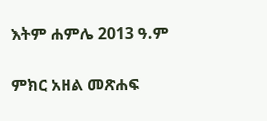እትም ሐምሌ 2013 ዓ.ም

ምክር አዘል መጽሐፍ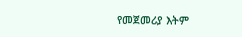የመጀመሪያ እትም